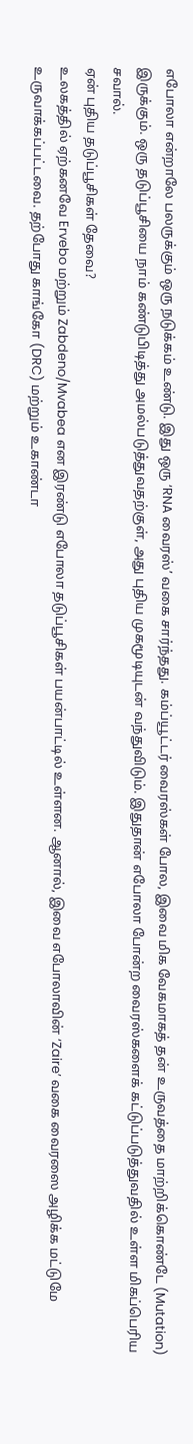எபோலா என்றாலே பலருக்கும் ஒரு நடுக்கம் உண்டு. இது ஒரு ‘RNA வைரஸ்’ வகை சார்ந்தது. கம்ப்யூட்டர் வைரஸ்கள் போல, இவை மிக வேகமாகத் தன் உருவத்தை மாற்றிக்கொண்டே (Mutation) இருக்கும். ஒரு தடுப்பூசியை நாம் கண்டுபிடித்து அமல்படுத்துவதற்குள், அது புதிய முகமூடியுடன் வந்துவிடும். இதுதான் எபோலா போன்ற வைரஸ்களைக் கட்டுப்படுத்துவதில் உள்ள மிகப்பெரிய சவால்.
ஏன் புதிய தடுப்பூசிகள் தேவை?
உலகத்தில் ஏற்கனவே Ervebo மற்றும் Zabdeno/Mvabea என இரண்டு எபோலா தடுப்பூசிகள் பயன்பாட்டில் உள்ளன. ஆனால், இவை எபோலாவின் ‘Zaire’ வகை வைரஸை அழிக்க மட்டுமே உருவாக்கப்பட்டவை. தற்போது காங்கோ (DRC) மற்றும் உகாண்டா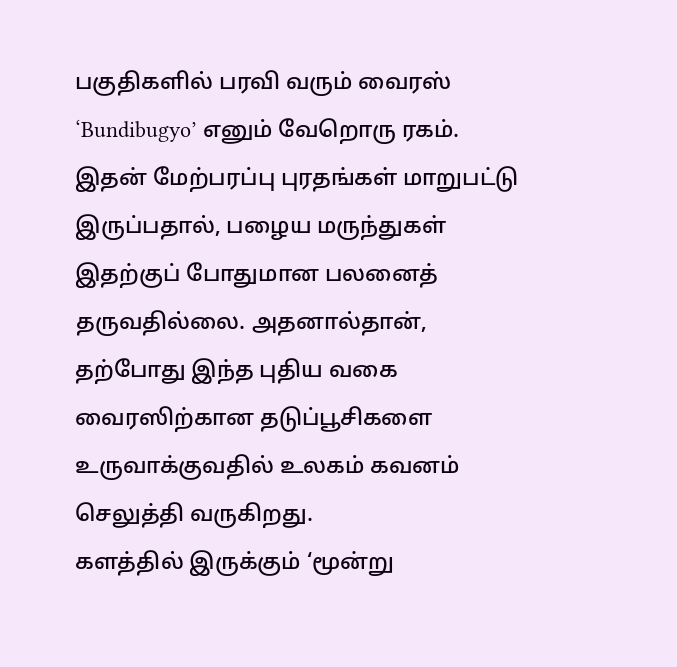பகுதிகளில் பரவி வரும் வைரஸ் ‘Bundibugyo’ எனும் வேறொரு ரகம். இதன் மேற்பரப்பு புரதங்கள் மாறுபட்டு இருப்பதால், பழைய மருந்துகள் இதற்குப் போதுமான பலனைத் தருவதில்லை. அதனால்தான், தற்போது இந்த புதிய வகை வைரஸிற்கான தடுப்பூசிகளை உருவாக்குவதில் உலகம் கவனம் செலுத்தி வருகிறது.
களத்தில் இருக்கும் ‘மூன்று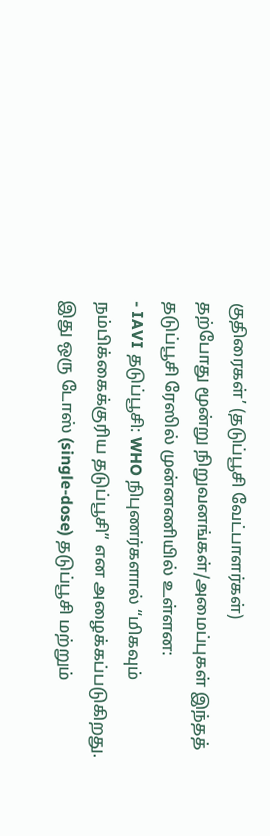குதிரைகள்’ (தடுப்பூசி வேட்பாளர்கள்)
தற்போது மூன்று நிறுவனங்கள்/அமைப்புகள் இந்தத் தடுப்பூசி ரேஸில் முன்னணியில் உள்ளன:
- IAVI தடுப்பூசி: WHO நிபுணர்களால் “மிகவும் நம்பிக்கைக்குரிய தடுப்பூசி” என அழைக்கப்படுகிறது. இது ஒரு டோஸ் (single-dose) தடுப்பூசி மற்றும்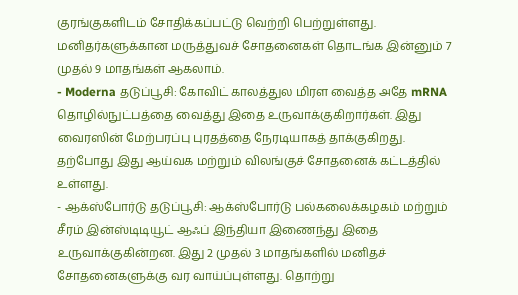குரங்குகளிடம் சோதிக்கப்பட்டு வெற்றி பெற்றுள்ளது. மனிதர்களுக்கான மருத்துவச் சோதனைகள் தொடங்க இன்னும் 7 முதல் 9 மாதங்கள் ஆகலாம்.
- Moderna தடுப்பூசி: கோவிட் காலத்துல மிரள வைத்த அதே mRNA தொழில்நுட்பத்தை வைத்து இதை உருவாக்குகிறார்கள். இது வைரஸின் மேற்பரப்பு புரதத்தை நேரடியாகத் தாக்குகிறது. தற்போது இது ஆய்வக மற்றும் விலங்குச் சோதனைக் கட்டத்தில் உள்ளது.
- ஆக்ஸ்போர்டு தடுப்பூசி: ஆக்ஸ்போர்டு பல்கலைக்கழகம் மற்றும் சீரம் இன்ஸ்டிடியூட் ஆஃப் இந்தியா இணைந்து இதை உருவாக்குகின்றன. இது 2 முதல் 3 மாதங்களில் மனிதச் சோதனைகளுக்கு வர வாய்ப்புள்ளது. தொற்று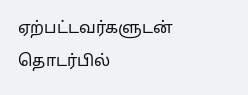ஏற்பட்டவர்களுடன் தொடர்பில்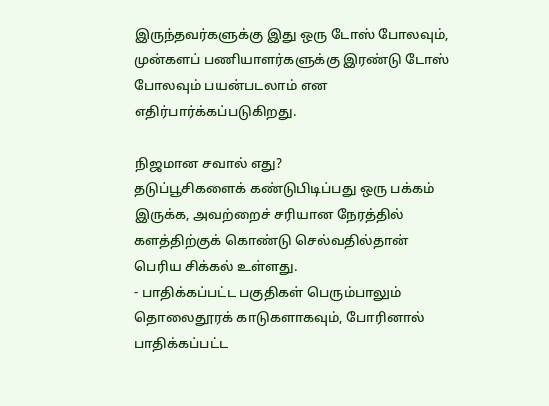இருந்தவர்களுக்கு இது ஒரு டோஸ் போலவும், முன்களப் பணியாளர்களுக்கு இரண்டு டோஸ் போலவும் பயன்படலாம் என எதிர்பார்க்கப்படுகிறது.

நிஜமான சவால் எது?
தடுப்பூசிகளைக் கண்டுபிடிப்பது ஒரு பக்கம் இருக்க, அவற்றைச் சரியான நேரத்தில் களத்திற்குக் கொண்டு செல்வதில்தான் பெரிய சிக்கல் உள்ளது.
- பாதிக்கப்பட்ட பகுதிகள் பெரும்பாலும் தொலைதூரக் காடுகளாகவும், போரினால் பாதிக்கப்பட்ட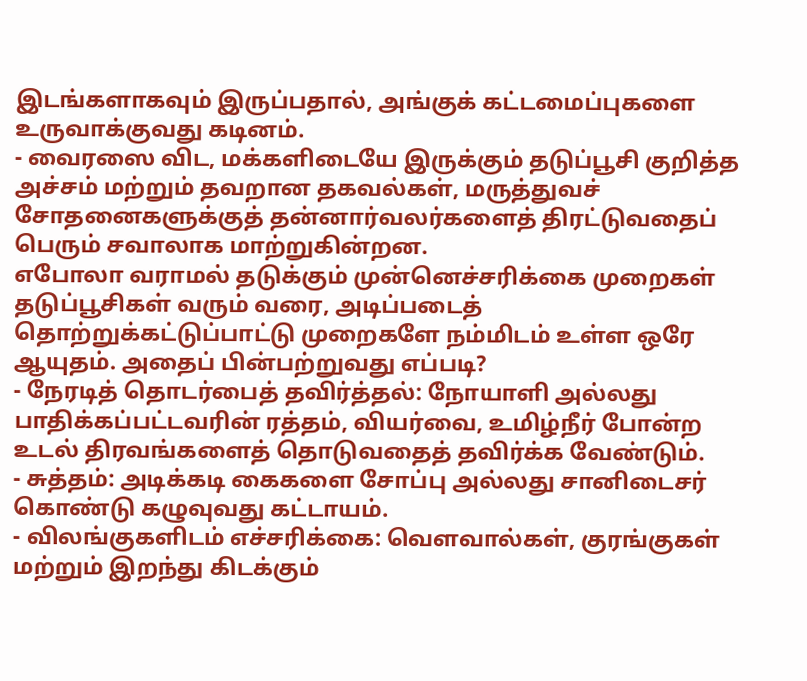இடங்களாகவும் இருப்பதால், அங்குக் கட்டமைப்புகளை உருவாக்குவது கடினம்.
- வைரஸை விட, மக்களிடையே இருக்கும் தடுப்பூசி குறித்த அச்சம் மற்றும் தவறான தகவல்கள், மருத்துவச் சோதனைகளுக்குத் தன்னார்வலர்களைத் திரட்டுவதைப் பெரும் சவாலாக மாற்றுகின்றன.
எபோலா வராமல் தடுக்கும் முன்னெச்சரிக்கை முறைகள்
தடுப்பூசிகள் வரும் வரை, அடிப்படைத் தொற்றுக்கட்டுப்பாட்டு முறைகளே நம்மிடம் உள்ள ஒரே ஆயுதம். அதைப் பின்பற்றுவது எப்படி?
- நேரடித் தொடர்பைத் தவிர்த்தல்: நோயாளி அல்லது பாதிக்கப்பட்டவரின் ரத்தம், வியர்வை, உமிழ்நீர் போன்ற உடல் திரவங்களைத் தொடுவதைத் தவிர்க்க வேண்டும்.
- சுத்தம்: அடிக்கடி கைகளை சோப்பு அல்லது சானிடைசர் கொண்டு கழுவுவது கட்டாயம்.
- விலங்குகளிடம் எச்சரிக்கை: வௌவால்கள், குரங்குகள் மற்றும் இறந்து கிடக்கும்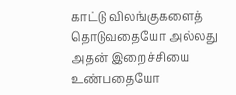காட்டு விலங்குகளைத் தொடுவதையோ அல்லது அதன் இறைச்சியை உண்பதையோ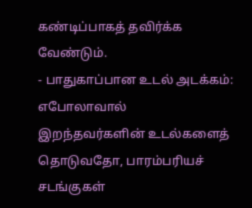கண்டிப்பாகத் தவிர்க்க வேண்டும்.
- பாதுகாப்பான உடல் அடக்கம்: எபோலாவால் இறந்தவர்களின் உடல்களைத் தொடுவதோ, பாரம்பரியச் சடங்குகள்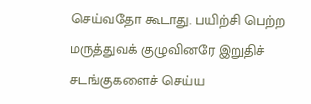செய்வதோ கூடாது. பயிற்சி பெற்ற மருத்துவக் குழுவினரே இறுதிச் சடங்குகளைச் செய்ய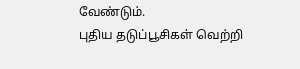வேண்டும்.
புதிய தடுப்பூசிகள் வெற்றி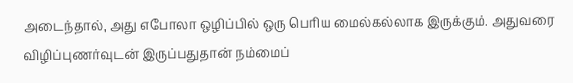அடைந்தால், அது எபோலா ஒழிப்பில் ஒரு பெரிய மைல்கல்லாக இருக்கும். அதுவரை விழிப்புணர்வுடன் இருப்பதுதான் நம்மைப்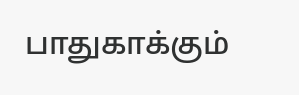பாதுகாக்கும்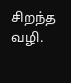சிறந்த வழி.